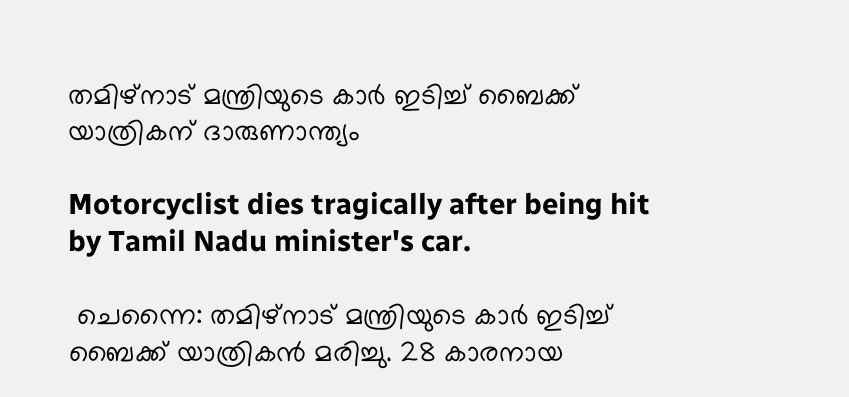തമിഴ്‌നാട് മന്ത്രിയുടെ കാർ ഇടിച്ച് ബൈക്ക് യാത്രികന് ദാരുണാന്ത്യം

Motorcyclist dies tragically after being hit by Tamil Nadu minister's car.

 ചെന്നൈ: തമിഴ്‌നാട് മന്ത്രിയുടെ കാർ ഇടിച്ച് ബൈക്ക് യാത്രികൻ മരിച്ചു. 28 കാരനായ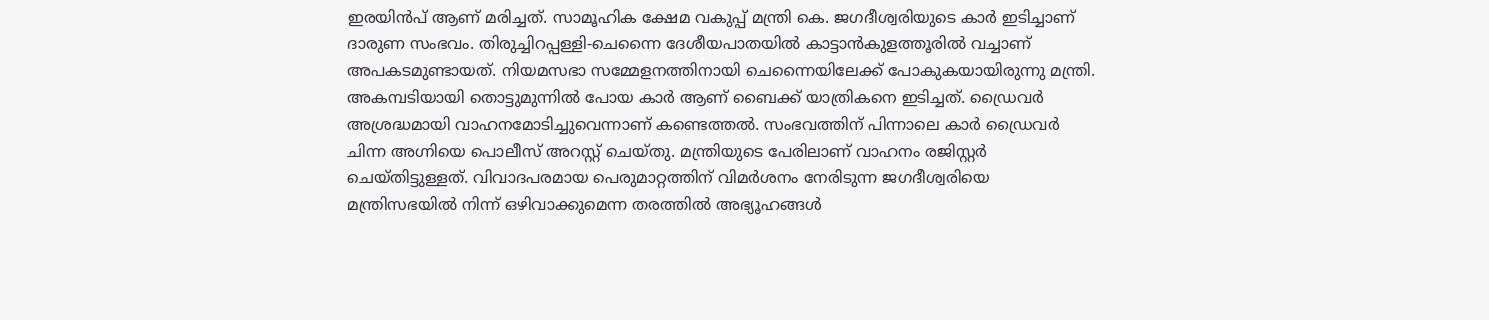ഇരയിൻപ് ആണ് മരിച്ചത്. സാമൂഹിക ക്ഷേമ വകുപ്പ് മന്ത്രി കെ. ജഗദീശ്വരിയുടെ കാർ ഇടിച്ചാണ് ദാരുണ സംഭവം. തിരുച്ചിറപ്പള്ളി-ചെന്നൈ ദേശീയപാതയിൽ കാട്ടാൻകുളത്തൂരിൽ വച്ചാണ് അപകടമുണ്ടായത്. നിയമസഭാ സമ്മേളനത്തിനായി ചെന്നൈയിലേക്ക് പോകുകയായിരുന്നു മന്ത്രി. അകമ്പടിയായി തൊട്ടുമുന്നിൽ പോയ കാർ ആണ് ബൈക്ക് യാത്രികനെ ഇടിച്ചത്. ഡ്രൈവർ അശ്രദ്ധമായി വാഹനമോടിച്ചുവെന്നാണ് കണ്ടെത്തൽ. സംഭവത്തിന് പിന്നാലെ കാർ ഡ്രൈവർ ചിന്ന അഗ്നിയെ പൊലീസ് അറസ്റ്റ് ചെയ്തു. മന്ത്രിയുടെ പേരിലാണ് വാഹനം രജിസ്റ്റർ ചെയ്തിട്ടുള്ളത്. വിവാദപരമായ പെരുമാറ്റത്തിന് വിമർശനം നേരിടുന്ന ജഗദീശ്വരിയെ മന്ത്രിസഭയിൽ നിന്ന് ഒഴിവാക്കുമെന്ന തരത്തിൽ അഭ്യൂഹങ്ങൾ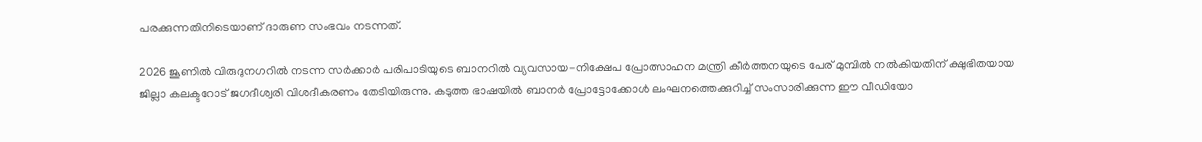പരക്കുന്നതിനിടെയാണ് ദാരുണ സംഭവം നടന്നത്.

2026 ജൂണിൽ വിരുദുനഗറിൽ നടന്ന സർക്കാർ പരിപാടിയുടെ ബാനറിൽ വ്യവസായ-നിക്ഷേപ പ്രോത്സാഹന മന്ത്രി കീർത്തനയുടെ പേര് മുമ്പിൽ നൽകിയതിന് ക്ഷുഭിതയായ ജില്ലാ കലക്ടറോട് ജഗദീശ്വരി വിശദീകരണം തേടിയിരുന്നു. കടുത്ത ഭാഷയിൽ ബാനർ പ്രോട്ടോക്കോൾ ലംഘനത്തെക്കുറിച്ച് സംസാരിക്കുന്ന ഈ വീഡിയോ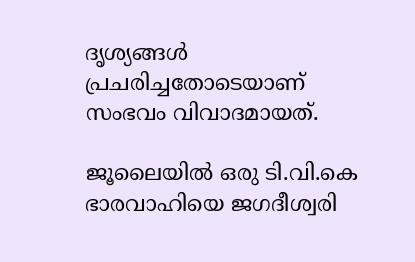ദൃശ്യങ്ങൾ പ്രചരിച്ചതോടെയാണ് സംഭവം വിവാദമായത്.

ജൂലൈയിൽ ഒരു ടി.വി.കെ ഭാരവാഹിയെ ജഗദീശ്വരി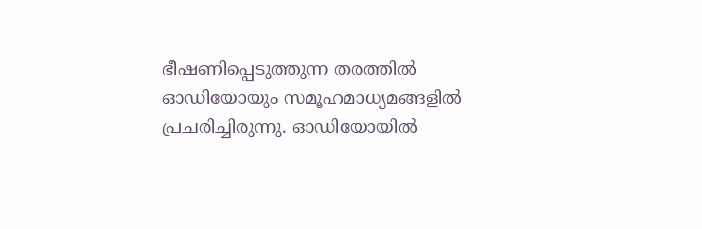ഭീഷണിപ്പെടുത്തുന്ന തരത്തിൽ ഓഡിയോയും സമൂഹമാധ്യമങ്ങളിൽ പ്രചരിച്ചിരുന്നു. ഓഡിയോയിൽ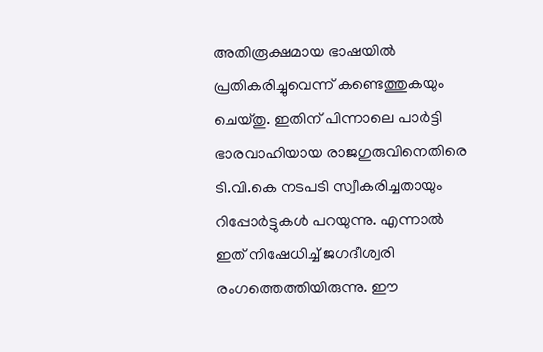അതിരൂക്ഷമായ ഭാഷയിൽ പ്രതികരിച്ചുവെന്ന് കണ്ടെത്തുകയും ചെയ്തു. ഇതിന് പിന്നാലെ പാർട്ടി ഭാരവാഹിയായ രാജഗുരുവിനെതിരെ ടി.വി.കെ നടപടി സ്വീകരിച്ചതായും റിപ്പോർട്ടുകൾ പറയുന്നു. എന്നാൽ ഇത് നിഷേധിച്ച് ജഗദീശ്വരി രംഗത്തെത്തിയിരുന്നു. ഈ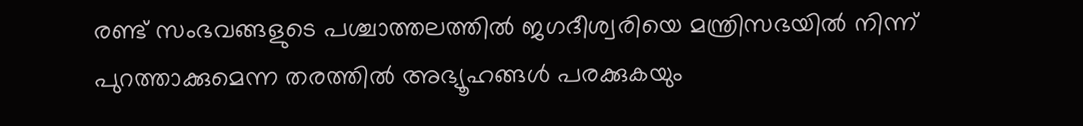രണ്ട് സംഭവങ്ങളുടെ പശ്ചാത്തലത്തിൽ ജഗദീശ്വരിയെ മന്ത്രിസഭയിൽ നിന്ന് പുറത്താക്കുമെന്ന തരത്തിൽ അഭ്യൂഹങ്ങൾ പരക്കുകയും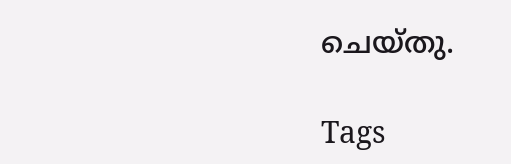ചെയ്തു.

Tags